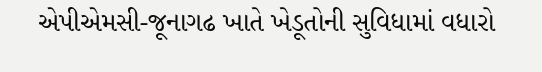એપીએમસી-જૂનાગઢ ખાતે ખેડૂતોની સુવિધામાં વધારો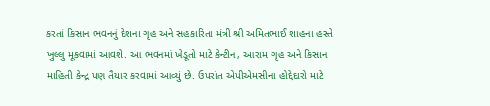કરતાં કિસાન ભવનનું દેશના ગૃહ અને સહકારિતા મંત્રી શ્રી અમિતભાઈ શાહના હસ્તે ખુલ્લુ મૂકવામાં આવશે. આ ભવનમાં ખેડૂતો માટે કેન્ટીન, આરામ ગૃહ અને કિસાન માહિતી કેન્દ્ર પણ તૈયાર કરવામાં આવ્યું છે. ઉપરાંત એપીએમસીના હોદ્દેદારો માટે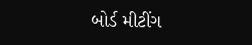બોર્ડ મીટીંગ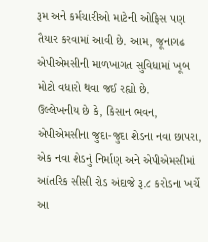રૂમ અને કર્મચારીઓ માટેની ઓફિસ પણ તૈયાર કરવામાં આવી છે. આમ, જૂનાગઢ એપીએમસીની માળખાગત સુવિધામાં ખૂબ મોટો વધારો થવા જઈ રહ્યો છે.
ઉલ્લેખનીય છે કે, કિસાન ભવન, એપીએમસીના જુદા-જુદા શેડના નવા છાપરા, એક નવા શેડનું નિર્માણ અને એપીએમસીમાં આંતરિક સીસી રોડ અંદાજે રૂ.૮ કરોડના ખર્ચે આ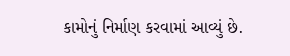કામોનું નિર્માણ કરવામાં આવ્યું છે.